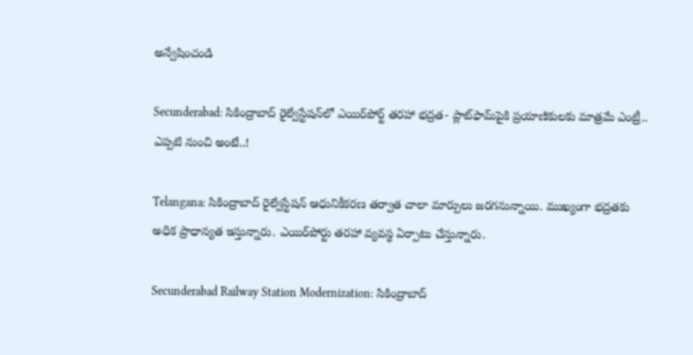అన్వేషించండి

Secunderabad: సికింద్రాబాద్‌ రైల్వేస్టేషన్‌లో ఎయిర్‌పోర్ట్‌ తరహా భద్రత- ప్లాట్‌ఫామ్‌పైకి ప్రయాణికులకు మాత్రమే ఎంట్రీ.. ఎప్పటి నుంచి అంటే..!

Telangana: సికింద్రాబాద్‌ రైల్వేస్టేషన్‌ ఆధునికీకరణ తర్వాత చాలా మార్పులు జరగనున్నాయి. ముఖ్యంగా భద్రతకు అధిక ప్రాధాన్యత ఇస్తున్నారు. ఎయిర్‌పోర్టు తరహా వ్యవస్థ ఏర్పాటు చేస్తున్నారు.

Secunderabad Railway Station Modernization: సికింద్రాబాద్‌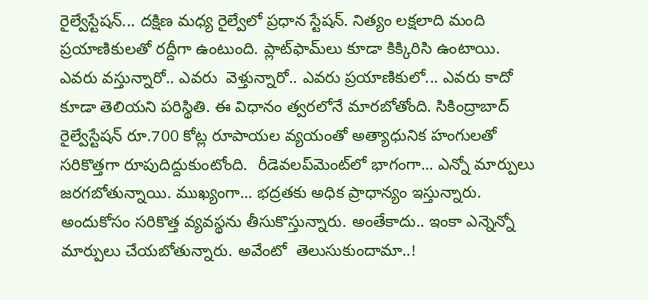రైల్వేస్టేషన్‌... దక్షిణ మధ్య రైల్వేలో ప్రధాన స్టేషన్‌. నిత్యం లక్షలాది మంది ప్రయాణికులతో రద్దీగా ఉంటుంది. ప్లాట్‌ఫామ్‌లు కూడా కిక్కిరిసి ఉంటాయి. ఎవరు వస్తున్నారో.. ఎవరు  వెళ్తున్నారో.. ఎవరు ప్రయాణికులో... ఎవరు కాదో కూడా తెలియని పరిస్థితి. ఈ విధానం త్వరలోనే మారబోతోంది. సికింద్రాబాద్‌ రైల్వేస్టేషన్‌ రూ.700 కోట్ల రూపాయల వ్యయంతో అత్యాధునిక హంగులతో సరికొత్తగా రూపుదిద్దుకుంటోంది.  రీడెవలప్‌మెంట్‌లో భాగంగా... ఎన్నో మార్పులు జరగబోతున్నాయి. ముఖ్యంగా... భద్రతకు అధిక ప్రాధాన్యం ఇస్తున్నారు. అందుకోసం సరికొత్త వ్యవస్థను తీసుకొస్తున్నారు. అంతేకాదు.. ఇంకా ఎన్నెన్నో మార్పులు చేయబోతున్నారు. అవేంటో  తెలుసుకుందామా..!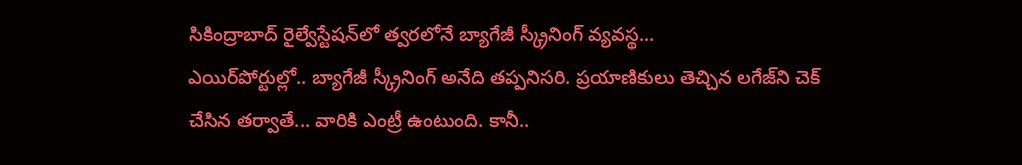సికింద్రాబాద్‌ రైల్వేస్టేషన్‌లో త్వరలోనే బ్యాగేజీ స్క్రీనింగ్‌ వ్యవస్థ...
ఎయిర్‌పోర్టుల్లో.. బ్యాగేజీ స్క్రీనింగ్‌ అనేది తప్పనిసరి. ప్రయాణికులు తెచ్చిన లగేజ్‌ని చెక్‌ చేసిన తర్వాతే... వారికి ఎంట్రీ ఉంటుంది. కానీ..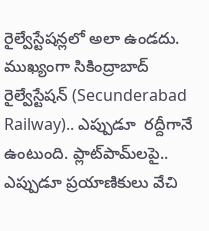రైల్వేస్టేషన్లలో అలా ఉండదు. ముఖ్యంగా సికింద్రాబాద్‌ రైల్వేస్టేషన్ (Secunderabad Railway).. ఎప్పుడూ  రద్దీగానే ఉంటుంది. ప్లాట్‌పామ్‌లపై.. ఎప్పుడూ ప్రయాణికులు వేచి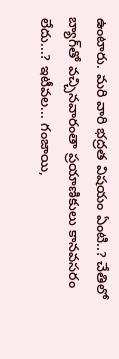ఉంటారు. మరి వారి భద్రత విషయం ఏంటి..? చేతిలో బ్యాగ్‌తో వచ్చినవారంతా ప్రయాణికులు కానవసరం లేదు...? ఇటీవల... గంజాయి,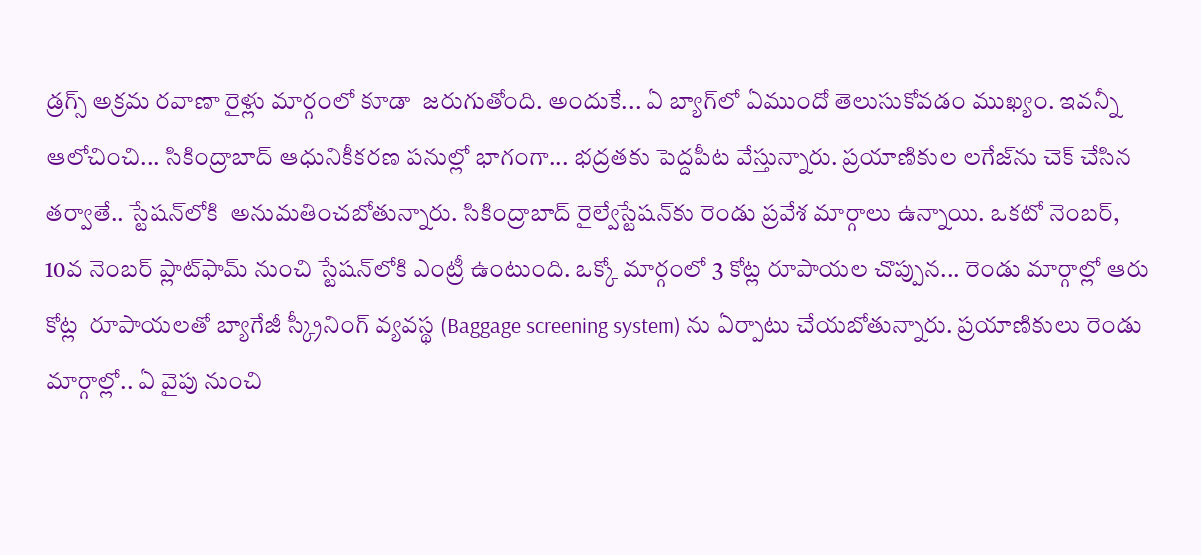డ్రగ్స్‌ అక్రమ రవాణా రైళ్లు మార్గంలో కూడా  జరుగుతోంది. అందుకే... ఏ బ్యాగ్‌లో ఏముందో తెలుసుకోవడం ముఖ్యం. ఇవన్నీ ఆలోచించి... సికింద్రాబాద్‌ ఆధునికీకరణ పనుల్లో భాగంగా... భద్రతకు పెద్దపీట వేస్తున్నారు. ప్రయాణికుల లగేజ్‌ను చెక్‌ చేసిన తర్వాతే.. స్టేషన్‌లోకి  అనుమతించబోతున్నారు. సికింద్రాబాద్‌ రైల్వేస్టేషన్‌కు రెండు ప్రవేశ మార్గాలు ఉన్నాయి. ఒకటో నెంబర్‌, 10వ నెంబర్‌ ప్లాట్‌ఫామ్‌ నుంచి స్టేషన్‌లోకి ఎంట్రీ ఉంటుంది. ఒక్కో మార్గంలో 3 కోట్ల రూపాయల చొప్పున... రెండు మార్గాల్లో ఆరు కోట్ల  రూపాయలతో బ్యాగేజీ స్క్రీనింగ్‌ వ్యవస్థ (Baggage screening system) ను ఏర్పాటు చేయబోతున్నారు. ప్రయాణికులు రెండు మార్గాల్లో.. ఏ వైపు నుంచి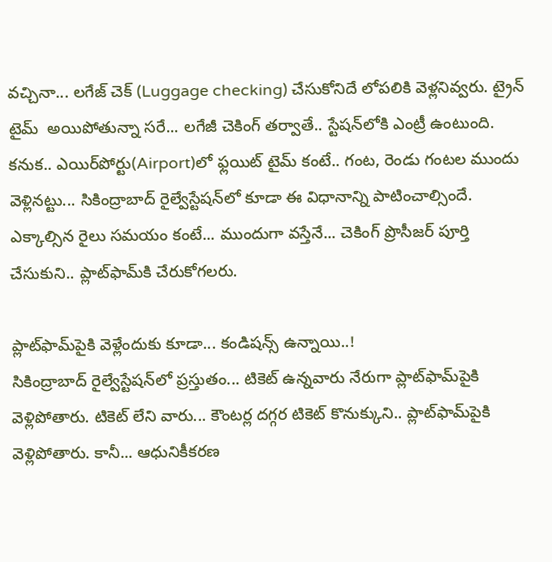వచ్చినా... లగేజ్‌ చెక్‌ (Luggage checking) చేసుకోనిదే లోపలికి వెళ్లనివ్వరు. ట్రైన్‌ టైమ్‌  అయిపోతున్నా సరే... లగేజీ చెకింగ్‌ తర్వాతే.. స్టేషన్‌లోకి ఎంట్రీ ఉంటుంది. కనుక.. ఎయిర్‌పోర్టు(Airport)లో ఫ్లయిట్‌ టైమ్‌ కంటే.. గంట, రెండు గంటల ముందు వెళ్లినట్టు... సికింద్రాబాద్‌ రైల్వేస్టేషన్‌లో కూడా ఈ విధానాన్ని పాటించాల్సిందే.  ఎక్కాల్సిన రైలు సమయం కంటే... ముందుగా వస్తేనే... చెకింగ్‌ ప్రొసీజర్‌ పూర్తి చేసుకుని.. ప్లాట్‌ఫామ్‌కి చేరుకోగలరు.

ప్లాట్‌ఫామ్‌పైకి వెళ్లేందుకు కూడా... కండిషన్స్‌ ఉన్నాయి..!
సికింద్రాబాద్‌ రైల్వేస్టేషన్‌లో ప్రస్తుతం... టికెట్‌ ఉన్నవారు నేరుగా ప్లాట్‌ఫామ్‌పైకి వెళ్లిపోతారు. టికెట్‌ లేని వారు... కౌంటర్ల దగ్గర టికెట్‌ కొనుక్కుని.. ప్లాట్‌ఫామ్‌పైకి వెళ్లిపోతారు. కానీ... ఆధునికీకరణ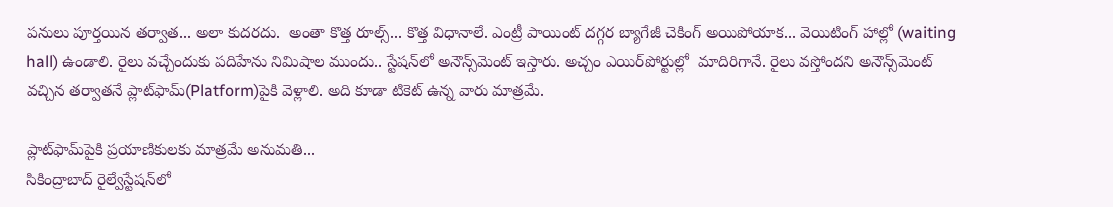పనులు పూర్తయిన తర్వాత... అలా కుదరదు.  అంతా కొత్త రూల్స్‌... కొత్త విధానాలే. ఎంట్రీ పాయింట్‌ దగ్గర బ్యాగేజీ చెకింగ్‌ అయిపోయాక... వెయిటింగ్‌ హాల్లో (waiting hall) ఉండాలి. రైలు వచ్చేందుకు పదిహేను నిమిషాల ముందు.. స్టేషన్‌లో అనౌన్స్‌మెంట్‌ ఇస్తారు. అచ్చం ఎయిర్‌పోర్టుల్లో  మాదిరిగానే. రైలు వస్తోందని అనౌన్స్‌మెంట్‌ వచ్చిన తర్వాతనే ప్లాట్‌ఫామ్‌(Platform)పైకి వెళ్లాలి. అది కూడా టికెట్‌ ఉన్న వారు మాత్రమే.

ప్లాట్‌ఫామ్‌పైకి ప్రయాణికులకు మాత్రమే అనుమతి...
సికింద్రాబాద్‌ రైల్వేస్టేషన్‌లో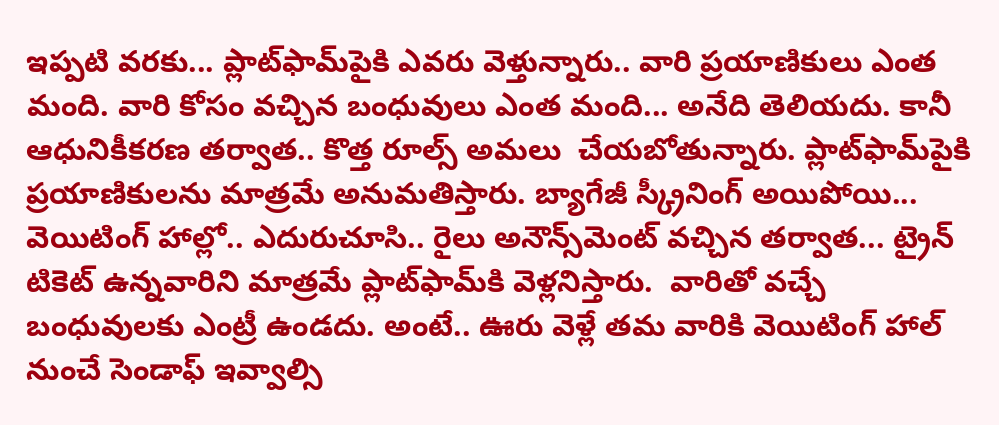ఇప్పటి వరకు... ప్లాట్‌ఫామ్‌పైకి ఎవరు వెళ్తున్నారు.. వారి ప్రయాణికులు ఎంత మంది. వారి కోసం వచ్చిన బంధువులు ఎంత మంది... అనేది తెలియదు. కానీ ఆధునికీకరణ తర్వాత.. కొత్త రూల్స్‌ అమలు  చేయబోతున్నారు. ప్లాట్‌ఫామ్‌పైకి ప్రయాణికులను మాత్రమే అనుమతిస్తారు. బ్యాగేజీ స్క్రీనింగ్‌ అయిపోయి... వెయిటింగ్‌ హాల్లో.. ఎదురుచూసి.. రైలు అనౌన్స్‌మెంట్‌ వచ్చిన తర్వాత... ట్రైన్‌ టికెట్‌ ఉన్నవారిని మాత్రమే ప్లాట్‌ఫామ్‌కి వెళ్లనిస్తారు.  వారితో వచ్చే బంధువులకు ఎంట్రీ ఉండదు. అంటే.. ఊరు వెళ్లే తమ వారికి వెయిటింగ్‌ హాల్‌ నుంచే సెండాఫ్‌ ఇవ్వాల్సి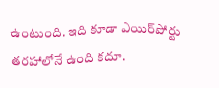ఉంటుంది. ఇది కూడా ఎయిర్‌పోర్టు తరహాలోనే ఉంది కదూ.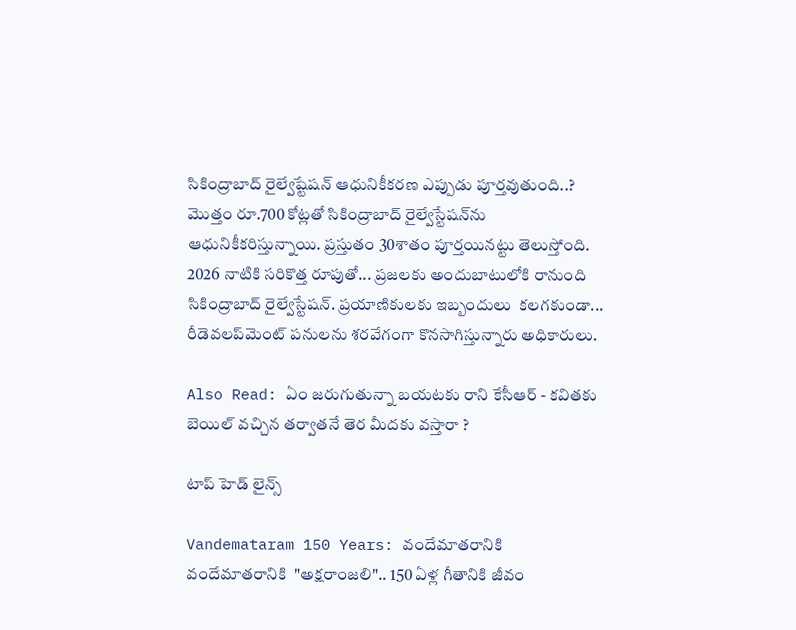సికింద్రాబాద్‌ రైల్వేష్టేషన్‌ ఆధునికీకరణ ఎప్పుడు పూర్తవుతుంది..?
మొత్తం రూ.700 కోట్లతో సికింద్రాబాద్‌ రైల్వేస్టేషన్‌ను ఆధునికీకరిస్తున్నాయి. ప్రస్తుతం 30శాతం పూర్తయినట్టు తెలుస్తోంది. 2026 నాటికి సరికొత్త రూపుతో... ప్రజలకు అందుబాటులోకి రానుంది సికింద్రాబాద్‌ రైల్వేస్టేషన్‌. ప్రయాణికులకు ఇబ్బందులు  కలగకుండా... రీడెవలప్‌మెంట్‌ పనులను శరవేగంగా కొనసాగిస్తున్నారు అధికారులు.

Also Read: ఏం జరుగుతున్నా బయటకు రాని కేసీఆర్ - కవితకు బెయిల్ వచ్చిన తర్వాతనే తెర మీదకు వస్తారా ?

టాప్ హెడ్ లైన్స్

Vandemataram 150 Years: వందేమాతరానికి
వందేమాతరానికి  "అక్షరాంజలి".. 150 ఏళ్ల గీతానికి జీవం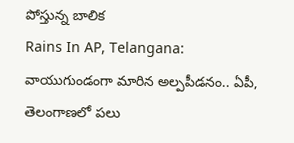పోస్తున్న బాలిక
Rains In AP, Telangana: వాయుగుండంగా మారిన అల్పపీడనం.. ఏపీ, తెలంగాణలో పలు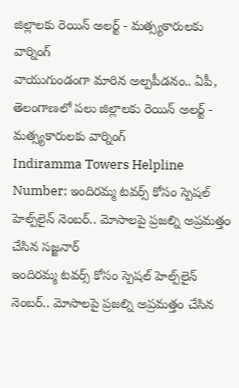జిల్లాలకు రెయిన్ అలర్ట్ - మత్స్యకారులకు వార్నింగ్
వాయుగుండంగా మారిన అల్పపీడనం.. ఏపీ, తెలంగాణలో పలు జిల్లాలకు రెయిన్ అలర్ట్ - మత్స్యకారులకు వార్నింగ్
Indiramma Towers Helpline Number: ఇందిరమ్మ టవర్స్‌ కోసం స్పెషల్ హెల్ప్‌లైన్ నెంబర్.. మోసాలపై ప్రజల్ని అప్రమత్తం చేసిన సజ్జనార్
ఇందిరమ్మ టవర్స్‌ కోసం స్పెషల్ హెల్ప్‌లైన్ నెంబర్.. మోసాలపై ప్రజల్ని అప్రమత్తం చేసిన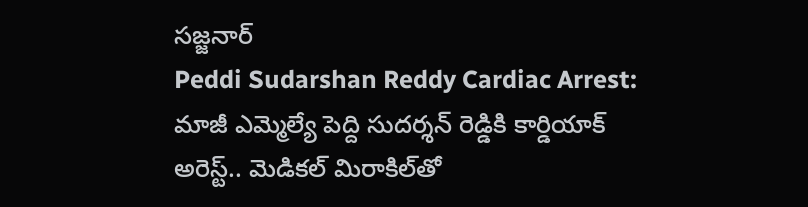సజ్జనార్
Peddi Sudarshan Reddy Cardiac Arrest: మాజీ ఎమ్మెల్యే పెద్ది సుదర్శన్ రెడ్డికి కార్డియాక్ అరెస్ట్.. మెడికల్ మిరాకిల్‌తో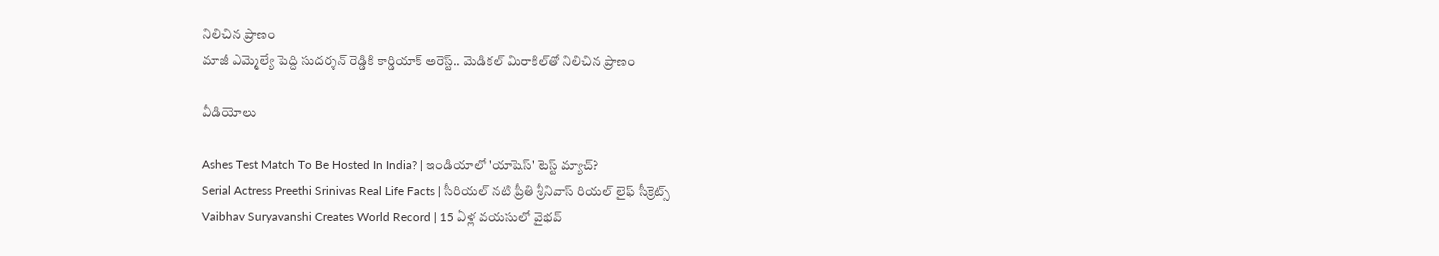నిలిచిన ప్రాణం
మాజీ ఎమ్మెల్యే పెద్ది సుదర్శన్ రెడ్డికి కార్డియాక్ అరెస్ట్.. మెడికల్ మిరాకిల్‌తో నిలిచిన ప్రాణం

వీడియోలు

Ashes Test Match To Be Hosted In India? | ఇండియాలో 'యాషెస్' టెస్ట్ మ్యాచ్?
Serial Actress Preethi Srinivas Real Life Facts | సీరియల్ నటి ప్రీతి శ్రీనివాస్ రియల్ లైఫ్ సీక్రెట్స్
Vaibhav Suryavanshi Creates World Record | 15 ఏళ్ల వయసులో వైభవ్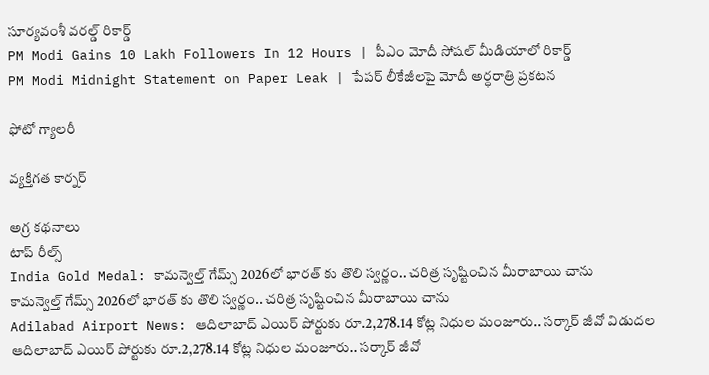సూర్యవంశీ వరల్డ్ రికార్డ్
PM Modi Gains 10 Lakh Followers In 12 Hours | పీఎం మోదీ సోషల్ మీడియాలో రికార్డ్
PM Modi Midnight Statement on Paper Leak | పేపర్ లీకేజీలపై మోదీ అర్ధరాత్రి ప్రకటన

ఫోటో గ్యాలరీ

వ్యక్తిగత కార్నర్

అగ్ర కథనాలు
టాప్ రీల్స్
India Gold Medal: కామన్వెల్త్ గేమ్స్ 2026లో భారత్ కు తొలి స్వర్ణం.. చరిత్ర సృష్టించిన మీరాబాయి చాను
కామన్వెల్త్ గేమ్స్ 2026లో భారత్ కు తొలి స్వర్ణం.. చరిత్ర సృష్టించిన మీరాబాయి చాను
Adilabad Airport News: ఆదిలాబాద్ ఎయిర్ పోర్టుకు రూ.2,278.14 కోట్ల నిధుల మంజూరు.. సర్కార్ జీవో విడుదల
ఆదిలాబాద్ ఎయిర్ పోర్టుకు రూ.2,278.14 కోట్ల నిధుల మంజూరు.. సర్కార్ జీవో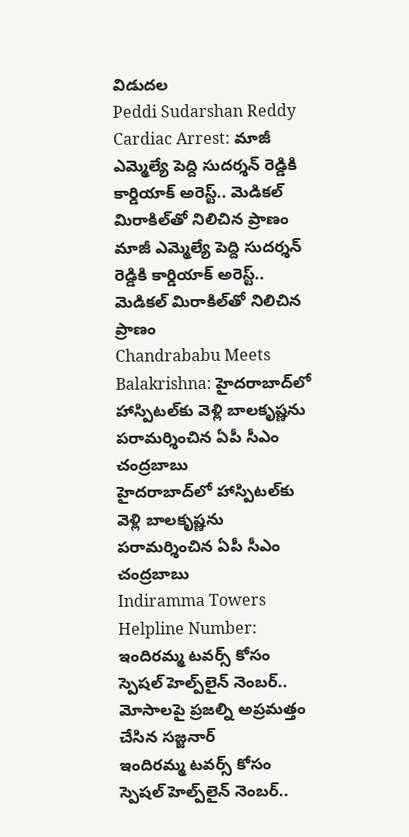విడుదల
Peddi Sudarshan Reddy Cardiac Arrest: మాజీ ఎమ్మెల్యే పెద్ది సుదర్శన్ రెడ్డికి కార్డియాక్ అరెస్ట్.. మెడికల్ మిరాకిల్‌తో నిలిచిన ప్రాణం
మాజీ ఎమ్మెల్యే పెద్ది సుదర్శన్ రెడ్డికి కార్డియాక్ అరెస్ట్.. మెడికల్ మిరాకిల్‌తో నిలిచిన ప్రాణం
Chandrababu Meets Balakrishna: హైదరాబాద్‌లో హాస్పిటల్‌కు వెళ్లి బాలకృష్ణను పరామర్శించిన ఏపీ సీఎం చంద్రబాబు
హైదరాబాద్‌లో హాస్పిటల్‌కు వెళ్లి బాలకృష్ణను పరామర్శించిన ఏపీ సీఎం చంద్రబాబు
Indiramma Towers Helpline Number: ఇందిరమ్మ టవర్స్‌ కోసం స్పెషల్ హెల్ప్‌లైన్ నెంబర్.. మోసాలపై ప్రజల్ని అప్రమత్తం చేసిన సజ్జనార్
ఇందిరమ్మ టవర్స్‌ కోసం స్పెషల్ హెల్ప్‌లైన్ నెంబర్..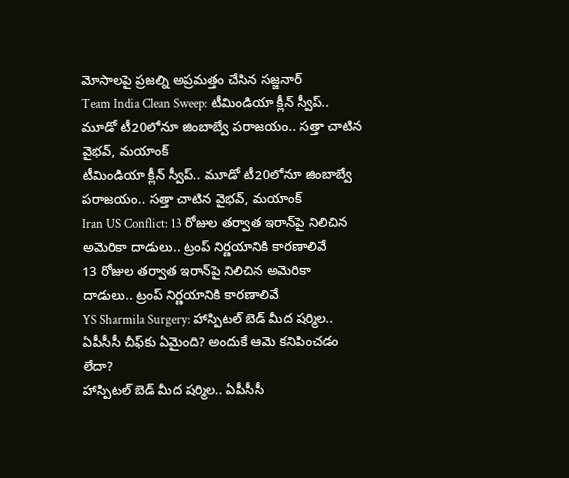మోసాలపై ప్రజల్ని అప్రమత్తం చేసిన సజ్జనార్
Team India Clean Sweep: టీమిండియా క్లీన్ స్వీప్.. మూడో టీ20లోనూ జింబాబ్వే ప‌రాజ‌యం.. స‌త్తా చాటిన వైభ‌వ్, మ‌యాంక్
టీమిండియా క్లీన్ స్వీప్.. మూడో టీ20లోనూ జింబాబ్వే ప‌రాజ‌యం.. స‌త్తా చాటిన వైభ‌వ్, మ‌యాంక్
Iran US Conflict: 13 రోజుల తర్వాత ఇరాన్‌పై నిలిచిన అమెరికా దాడులు.. ట్రంప్ నిర్ణయానికి కారణాలివే
13 రోజుల తర్వాత ఇరాన్‌పై నిలిచిన అమెరికా దాడులు.. ట్రంప్ నిర్ణయానికి కారణాలివే
YS Sharmila Surgery: హాస్పిటల్ బెడ్ మీద షర్మిల.. ఏపీసీసీ చీఫ్‌కు ఏమైంది? అందుకే ఆమె కనిపించడం లేదా?
హాస్పిటల్ బెడ్ మీద షర్మిల.. ఏపీసీసీ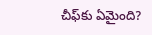చీఫ్‌కు ఏమైంది?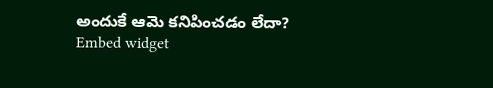అందుకే ఆమె కనిపించడం లేదా?
Embed widget